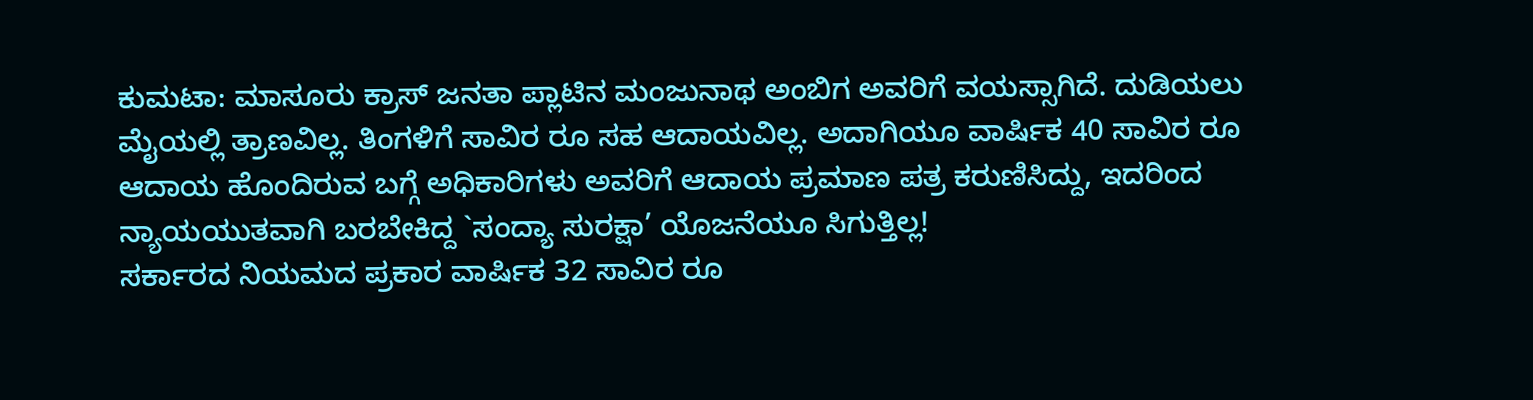ಕುಮಟಾ: ಮಾಸೂರು ಕ್ರಾಸ್ ಜನತಾ ಪ್ಲಾಟಿನ ಮಂಜುನಾಥ ಅಂಬಿಗ ಅವರಿಗೆ ವಯಸ್ಸಾಗಿದೆ. ದುಡಿಯಲು ಮೈಯಲ್ಲಿ ತ್ರಾಣವಿಲ್ಲ. ತಿಂಗಳಿಗೆ ಸಾವಿರ ರೂ ಸಹ ಆದಾಯವಿಲ್ಲ. ಅದಾಗಿಯೂ ವಾರ್ಷಿಕ 40 ಸಾವಿರ ರೂ ಆದಾಯ ಹೊಂದಿರುವ ಬಗ್ಗೆ ಅಧಿಕಾರಿಗಳು ಅವರಿಗೆ ಆದಾಯ ಪ್ರಮಾಣ ಪತ್ರ ಕರುಣಿಸಿದ್ದು, ಇದರಿಂದ ನ್ಯಾಯಯುತವಾಗಿ ಬರಬೇಕಿದ್ದ `ಸಂದ್ಯಾ ಸುರಕ್ಷಾ’ ಯೊಜನೆಯೂ ಸಿಗುತ್ತಿಲ್ಲ!
ಸರ್ಕಾರದ ನಿಯಮದ ಪ್ರಕಾರ ವಾರ್ಷಿಕ 32 ಸಾವಿರ ರೂ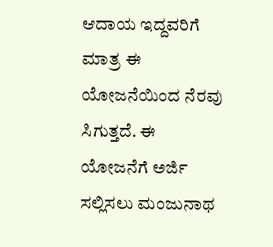ಆದಾಯ ಇದ್ದವರಿಗೆ ಮಾತ್ರ ಈ ಯೋಜನೆಯಿಂದ ನೆರವು ಸಿಗುತ್ತದೆ. ಈ ಯೋಜನೆಗೆ ಅರ್ಜಿ ಸಲ್ಲಿಸಲು ಮಂಜುನಾಥ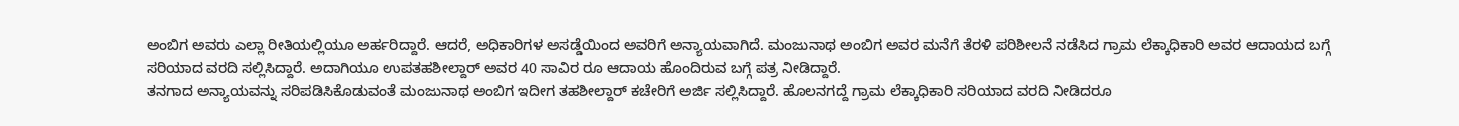ಅಂಬಿಗ ಅವರು ಎಲ್ಲಾ ರೀತಿಯಲ್ಲಿಯೂ ಅರ್ಹರಿದ್ದಾರೆ. ಆದರೆ, ಅಧಿಕಾರಿಗಳ ಅಸಡ್ಡೆಯಿಂದ ಅವರಿಗೆ ಅನ್ಯಾಯವಾಗಿದೆ. ಮಂಜುನಾಥ ಅಂಬಿಗ ಅವರ ಮನೆಗೆ ತೆರಳಿ ಪರಿಶೀಲನೆ ನಡೆಸಿದ ಗ್ರಾಮ ಲೆಕ್ಕಾಧಿಕಾರಿ ಅವರ ಆದಾಯದ ಬಗ್ಗೆ ಸರಿಯಾದ ವರದಿ ಸಲ್ಲಿಸಿದ್ದಾರೆ. ಅದಾಗಿಯೂ ಉಪತಹಶೀಲ್ದಾರ್ ಅವರ 40 ಸಾವಿರ ರೂ ಆದಾಯ ಹೊಂದಿರುವ ಬಗ್ಗೆ ಪತ್ರ ನೀಡಿದ್ದಾರೆ.
ತನಗಾದ ಅನ್ಯಾಯವನ್ನು ಸರಿಪಡಿಸಿಕೊಡುವಂತೆ ಮಂಜುನಾಥ ಅಂಬಿಗ ಇದೀಗ ತಹಶೀಲ್ದಾರ್ ಕಚೇರಿಗೆ ಅರ್ಜಿ ಸಲ್ಲಿಸಿದ್ದಾರೆ. ಹೊಲನಗದ್ದೆ ಗ್ರಾಮ ಲೆಕ್ಕಾಧಿಕಾರಿ ಸರಿಯಾದ ವರದಿ ನೀಡಿದರೂ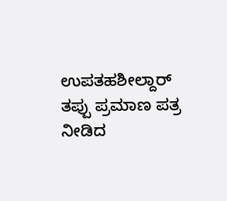ಉಪತಹಶೀಲ್ದಾರ್ ತಪ್ಪು ಪ್ರಮಾಣ ಪತ್ರ ನೀಡಿದ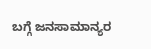ಬಗ್ಗೆ ಜನಸಾಮಾನ್ಯರ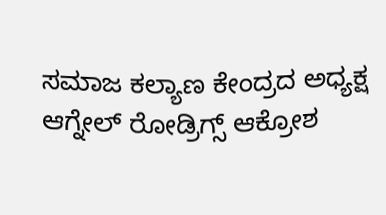ಸಮಾಜ ಕಲ್ಯಾಣ ಕೇಂದ್ರದ ಅಧ್ಯಕ್ಷ ಆಗ್ನೇಲ್ ರೋಡ್ರಿಗ್ಸ್ ಆಕ್ರೋಶ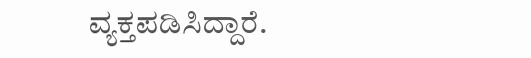ವ್ಯಕ್ತಪಡಿಸಿದ್ದಾರೆ.